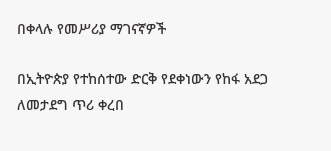በቀላሉ የመሥሪያ ማገናኛዎች

በኢትዮጵያ የተከሰተው ድርቅ የደቀነውን የከፋ አደጋ ለመታደግ ጥሪ ቀረበ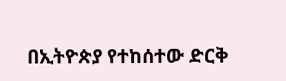በኢትዮጵያ የተከሰተው ድርቅ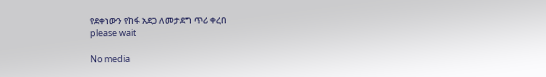የደቀነውን የከፋ አደጋ ለመታደግ ጥሪ ቀረበ
please wait

No media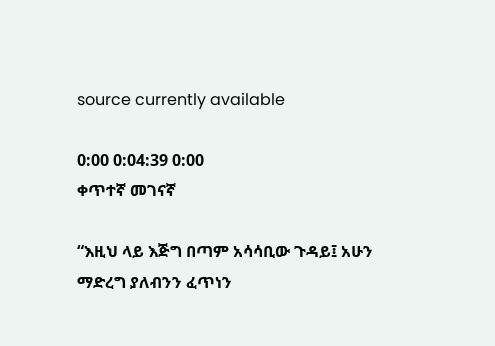source currently available

0:00 0:04:39 0:00
ቀጥተኛ መገናኛ

“እዚህ ላይ እጅግ በጣም አሳሳቢው ጉዳይ፤ አሁን ማድረግ ያለብንን ፈጥነን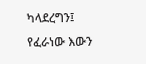ካላደረግን፤ የፈራነው እውን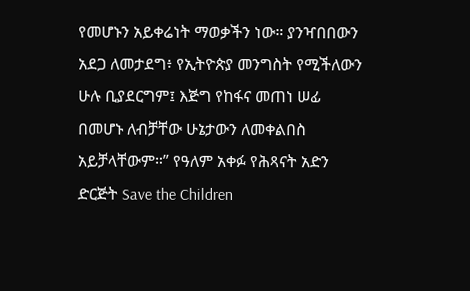የመሆኑን አይቀሬነት ማወቃችን ነው። ያንዣበበውን አደጋ ለመታደግ፥ የኢትዮጵያ መንግስት የሚችለውን ሁሉ ቢያደርግም፤ እጅግ የከፋና መጠነ ሠፊ በመሆኑ ለብቻቸው ሁኔታውን ለመቀልበስ አይቻላቸውም።” የዓለም አቀፉ የሕጻናት አድን ድርጅት Save the Children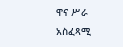ዋና ሥራ አስፈጻሚ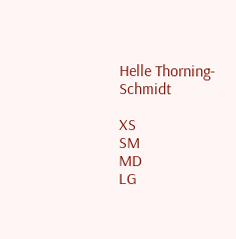Helle Thorning-Schmidt

XS
SM
MD
LG